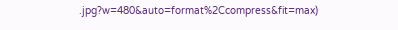.jpg?w=480&auto=format%2Ccompress&fit=max)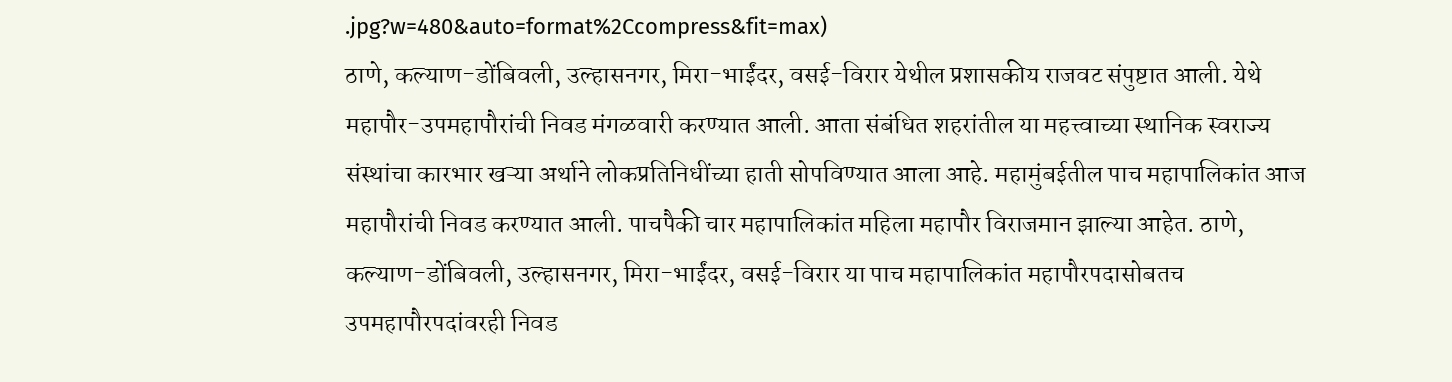.jpg?w=480&auto=format%2Ccompress&fit=max)
ठाणे, कल्याण-डोंबिवली, उल्हासनगर, मिरा-भाईंदर, वसई-विरार येथील प्रशासकीय राजवट संपुष्टात आली. येथे महापौर-उपमहापौरांची निवड मंगळवारी करण्यात आली. आता संबंधित शहरांतील या महत्त्वाच्या स्थानिक स्वराज्य संस्थांचा कारभार खऱ्या अर्थाने लोकप्रतिनिधींच्या हाती सोपविण्यात आला आहे. महामुंबईतील पाच महापालिकांत आज महापौरांची निवड करण्यात आली. पाचपैकी चार महापालिकांत महिला महापौर विराजमान झाल्या आहेत. ठाणे, कल्याण-डोंबिवली, उल्हासनगर, मिरा-भाईंदर, वसई-विरार या पाच महापालिकांत महापौरपदासोबतच उपमहापौरपदांवरही निवड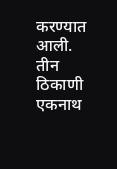करण्यात आली. तीन ठिकाणी एकनाथ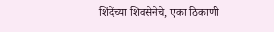शिंदेंच्या शिवसेनेचे, एका ठिकाणी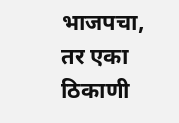भाजपचा, तर एका ठिकाणी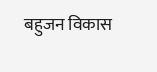बहुजन विकास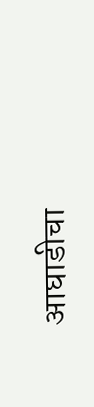आघाडीचा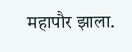महापौर झाला.